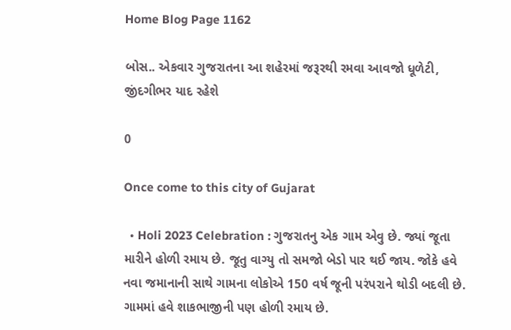Home Blog Page 1162

બોસ.. એકવાર ગુજરાતના આ શહેરમાં જરૂરથી રમવા આવજો ધૂળેટી, જીંદગીભર યાદ રહેશે

0

Once come to this city of Gujarat

  • Holi 2023 Celebration : ગુજરાતનુ એક ગામ એવુ છે. જ્યાં જૂતા મારીને હોળી રમાય છે. જૂતુ વાગ્યુ તો સમજો બેડો પાર થઈ જાય. જોકે હવે નવા જમાનાની સાથે ગામના લોકોએ 150 વર્ષ જૂની પરંપરાને થોડી બદલી છે. ગામમાં હવે શાકભાજીની પણ હોળી રમાય છે.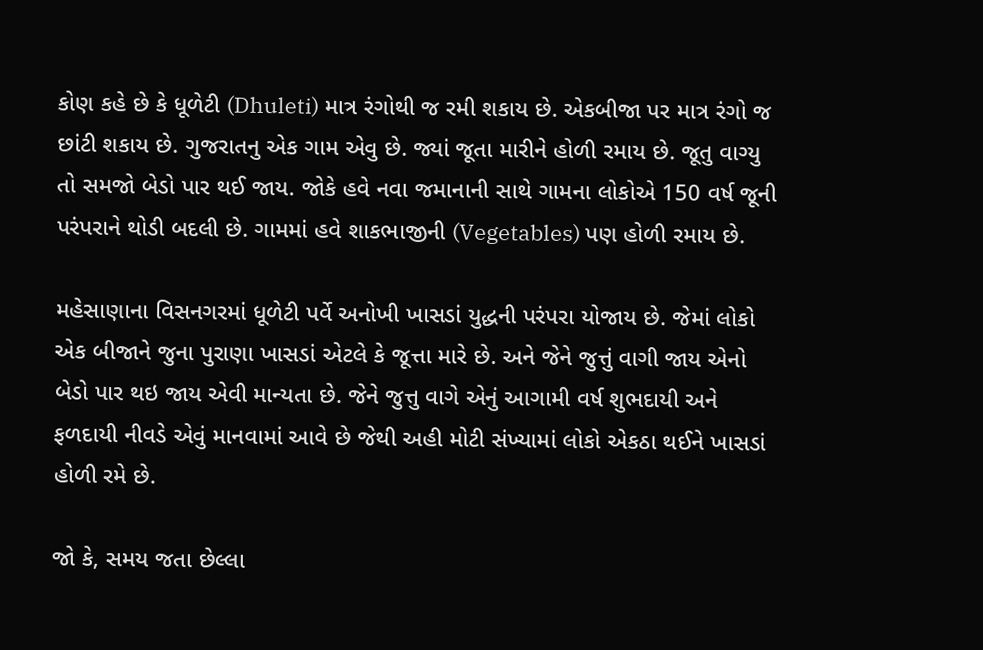કોણ કહે છે કે ધૂળેટી (Dhuleti) માત્ર રંગોથી જ રમી શકાય છે. એકબીજા પર માત્ર રંગો જ છાંટી શકાય છે. ગુજરાતનુ એક ગામ એવુ છે. જ્યાં જૂતા મારીને હોળી રમાય છે. જૂતુ વાગ્યુ તો સમજો બેડો પાર થઈ જાય. જોકે હવે નવા જમાનાની સાથે ગામના લોકોએ 150 વર્ષ જૂની પરંપરાને થોડી બદલી છે. ગામમાં હવે શાકભાજીની (Vegetables) પણ હોળી રમાય છે.

મહેસાણાના વિસનગરમાં ધૂળેટી પર્વે અનોખી ખાસડાં યુદ્ધની પરંપરા યોજાય છે. જેમાં લોકો એક બીજાને જુના પુરાણા ખાસડાં એટલે કે જૂત્તા મારે છે. અને જેને જુત્તું વાગી જાય એનો બેડો પાર થઇ જાય એવી માન્યતા છે. જેને જુત્તુ વાગે એનું આગામી વર્ષ શુભદાયી અને ફળદાયી નીવડે એવું માનવામાં આવે છે જેથી અહી મોટી સંખ્યામાં લોકો એકઠા થઈને ખાસડાં હોળી રમે છે.

જો કે, સમય જતા છેલ્લા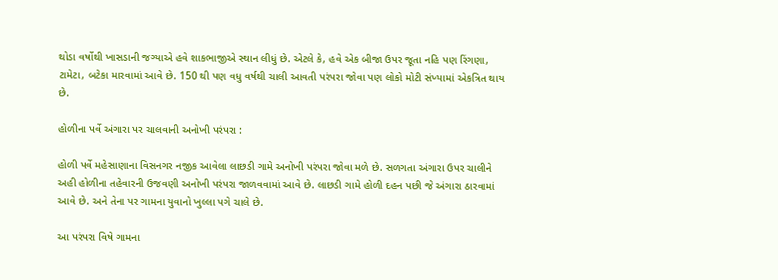થોડા વર્ષોથી ખાસડાની જગ્યાએ હવે શાકભાજીએ સ્થાન લીધું છે. એટલે કે, હવે એક બીજા ઉપર જૂતા નહિ પણ રિંગણા, ટામેટા, બટેકા મારવામાં આવે છે. 150 થી પણ વધુ વર્ષથી ચાલી આવતી પરંપરા જોવા પણ લોકો મોટી સંખ્યામાં એકત્રિત થાય છે.

હોળીના પર્વે અંગારા પર ચાલવાની અનોખી પરંપરા :

હોળી પર્વે મહેસાણાના વિસનગર નજીક આવેલા લાછડી ગામે અનોખી પરંપરા જોવા મળે છે. સળગતા અંગારા ઉપર ચાલીને અહી હોળીના તહેવારની ઉજવણી અનોખી પરંપરા જાળવવામાં આવે છે. લાછડી ગામે હોળી દહન પછી જે અંગારા ઠારવામાં આવે છે. અને તેના પર ગામના યુવાનો ખુલ્લા પગે ચાલે છે.

આ પરંપરા વિષે ગામના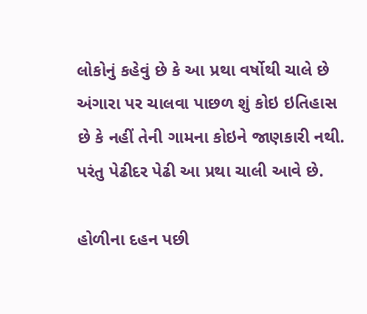લોકોનું કહેવું છે કે આ પ્રથા વર્ષોથી ચાલે છે અંગારા પર ચાલવા પાછળ શું કોઇ ઇતિહાસ છે કે નહીં તેની ગામના કોઇને જાણકારી નથી. પરંતુ પેઢીદર પેઢી આ પ્રથા ચાલી આવે છે.

હોળીના દહન પછી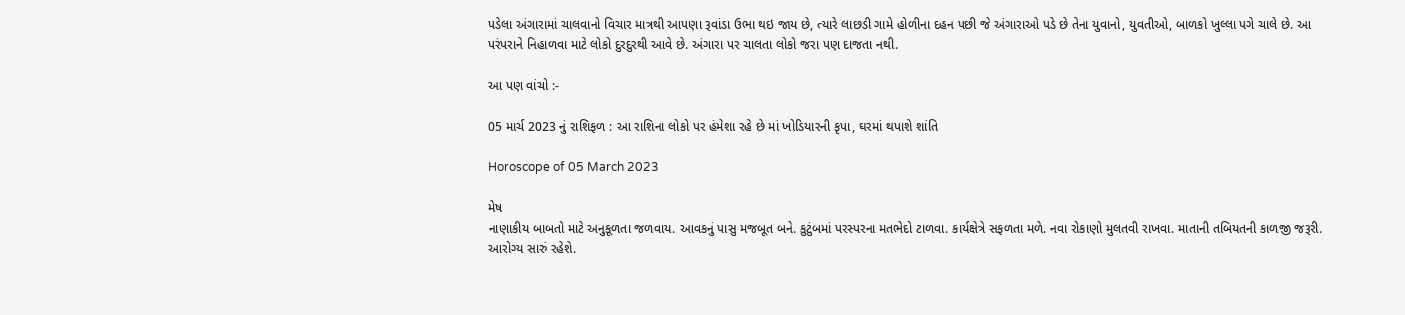પડેલા અંગારામાં ચાલવાનો વિચાર માત્રથી આપણા રૂવાંડા ઉભા થઇ જાય છે, ત્યારે લાછડી ગામે હોળીના દહન પછી જે અંગારાઓ પડે છે તેના યુવાનો, યુવતીઓ, બાળકો ખુલ્લા પગે ચાલે છે. આ પરંપરાને નિહાળવા માટે લોકો દુરદુરથી આવે છે. અંગારા પર ચાલતા લોકો જરા પણ દાજતા નથી.

આ પણ વાંચો :-

05 માર્ચ 2023 નું રાશિફળ : આ રાશિના લોકો પર હંમેશા રહે છે માં ખોડિયારની કૃપા, ઘરમાં થપાશે શાંતિ

Horoscope of 05 March 2023

મેષ
નાણાકીય બાબતો માટે અનુકૂળતા જળવાય. આવકનું પાસુ મજબૂત બને. કુટુંબમાં પરસ્પરના મતભેદો ટાળવા. કાર્યક્ષેત્રે સફળતા મળે. નવા રોકાણો મુલતવી રાખવા. માતાની તબિયતની કાળજી જરૂરી. આરોગ્ય સારું રહેશે.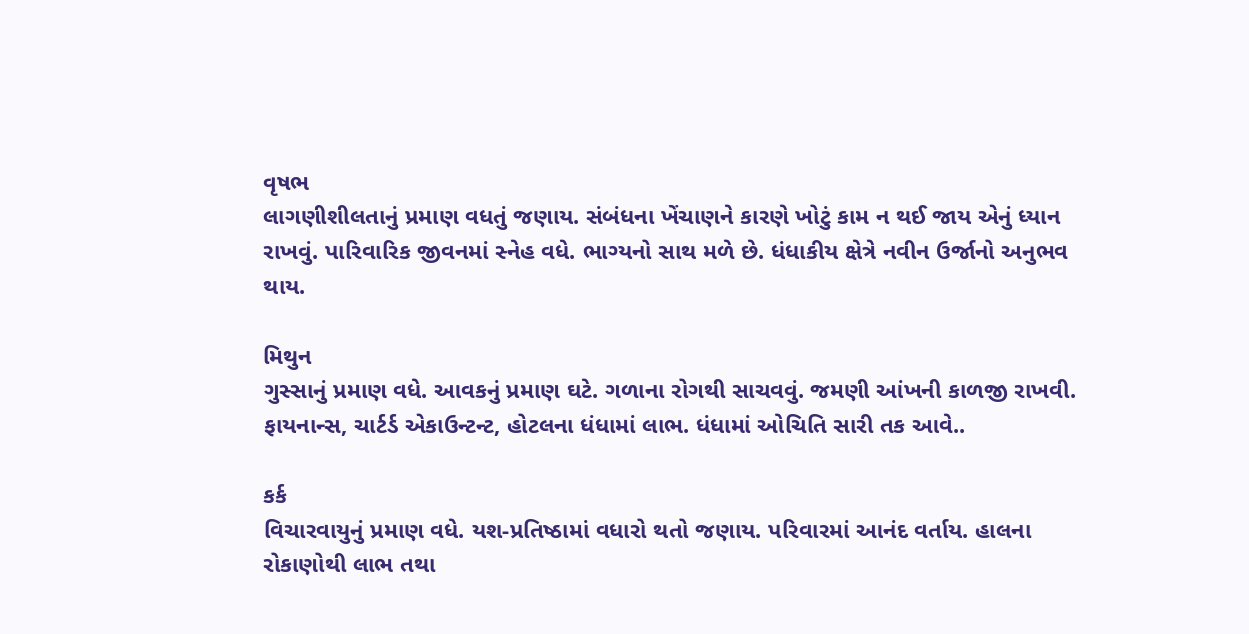વૃષભ
લાગણીશીલતાનું પ્રમાણ વધતું જણાય. સંબંધના ખેંચાણને કારણે ખોટું કામ ન થઈ જાય એનું ધ્યાન રાખવું. પારિવારિક જીવનમાં સ્નેહ વધે. ભાગ્યનો સાથ મળે છે. ધંધાકીય ક્ષેત્રે નવીન ઉર્જાનો અનુભવ થાય.

મિથુન
ગુસ્સાનું પ્રમાણ વધે. આવકનું પ્રમાણ ઘટે. ગળાના રોગથી સાચવવું. જમણી આંખની કાળજી રાખવી. ફાયનાન્સ, ચાર્ટર્ડ એકાઉન્ટન્ટ, હોટલના ધંધામાં લાભ. ધંધામાં ઓચિતિ સારી તક આવે..

કર્ક
વિચારવાયુનું પ્રમાણ વધે. યશ-પ્રતિષ્ઠામાં વધારો થતો જણાય. પરિવારમાં આનંદ વર્તાય. હાલના રોકાણોથી લાભ તથા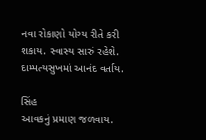નવા રોકાણો યોગ્ય રીતે કરી શકાય. સ્વાસ્ય સારું રહેશે. દામ્પત્યસુખમાં આનંદ વર્તાય.

સિંહ
આવકનું પ્રમાણ જળવાય.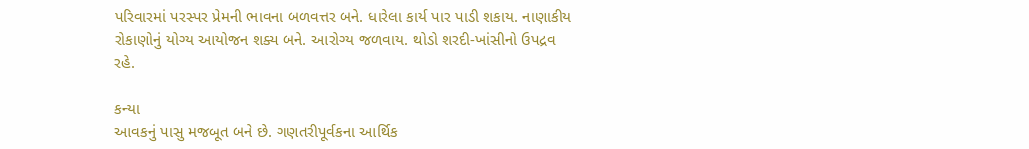પરિવારમાં પરસ્પર પ્રેમની ભાવના બળવત્તર બને. ધારેલા કાર્ય પાર પાડી શકાય. નાણાકીય રોકાણોનું યોગ્ય આયોજન શક્ય બને. આરોગ્ય જળવાય. થોડો શરદી-ખાંસીનો ઉપદ્રવ રહે.

કન્યા
આવકનું પાસુ મજબૂત બને છે. ગણતરીપૂર્વકના આર્થિક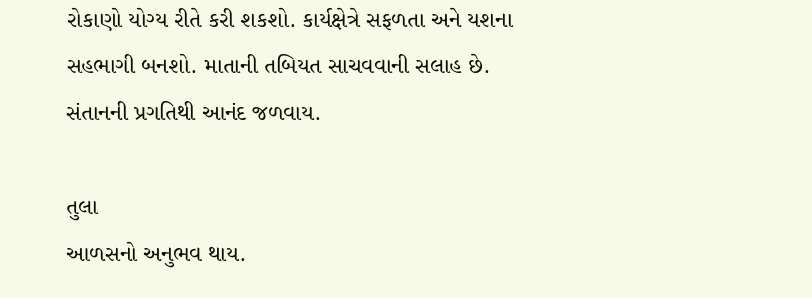રોકાણો યોગ્ય રીતે કરી શકશો. કાર્યક્ષેત્રે સફળતા અને યશના સહભાગી બનશો. માતાની તબિયત સાચવવાની સલાહ છે. સંતાનની પ્રગતિથી આનંદ જળવાય.

તુલા
આળસનો અનુભવ થાય.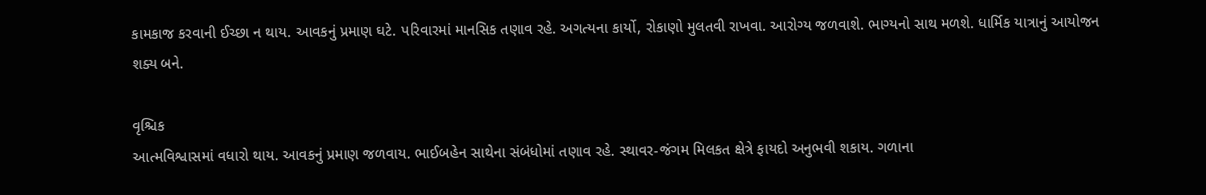કામકાજ કરવાની ઈચ્છા ન થાય. આવકનું પ્રમાણ ઘટે. પરિવારમાં માનસિક તણાવ રહે. અગત્યના કાર્યો, રોકાણો મુલતવી રાખવા. આરોગ્ય જળવાશે. ભાગ્યનો સાથ મળશે. ધાર્મિક યાત્રાનું આયોજન શક્ય બને.

વૃશ્ચિક
આત્મવિશ્વાસમાં વધારો થાય. આવકનું પ્રમાણ જળવાય. ભાઈબહેન સાથેના સંબંધોમાં તણાવ રહે. સ્થાવર-જંગમ મિલકત ક્ષેત્રે ફાયદો અનુભવી શકાય. ગળાના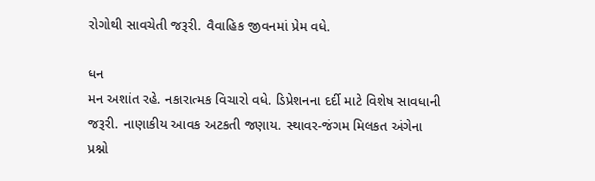રોગોથી સાવચેતી જરૂરી. વૈવાહિક જીવનમાં પ્રેમ વધે.

ધન
મન અશાંત રહે. નકારાત્મક વિચારો વધે. ડિપ્રેશનના દર્દી માટે વિશેષ સાવધાની જરૂરી. નાણાકીય આવક અટકતી જણાય. સ્થાવર-જંગમ મિલકત અંગેના પ્રશ્નો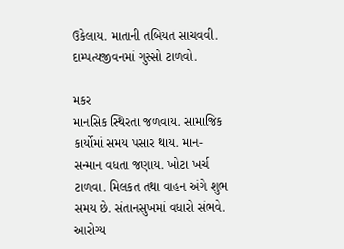ઉકેલાય. માતાની તબિયત સાચવવી. દામ્પત્યજીવનમાં ગુસ્સો ટાળવો.

મકર
માનસિક સ્થિરતા જળવાય. સામાજિક કાર્યોમાં સમય પસાર થાય. માન-સન્માન વધતા જણાય. ખોટા ખર્ચ ટાળવા. મિલકત તથા વાહન અંગે શુભ સમય છે. સંતાનસુખમાં વધારો સંભવે. આરોગ્ય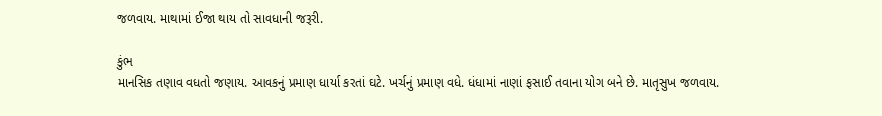જળવાય. માથામાં ઈજા થાય તો સાવધાની જરૂરી.

કુંભ
માનસિક તણાવ વધતો જણાય. આવકનું પ્રમાણ ધાર્યા કરતાં ઘટે. ખર્ચનું પ્રમાણ વધે. ધંધામાં નાણાં ફસાઈ તવાના યોગ બને છે. માતૃસુખ જળવાય.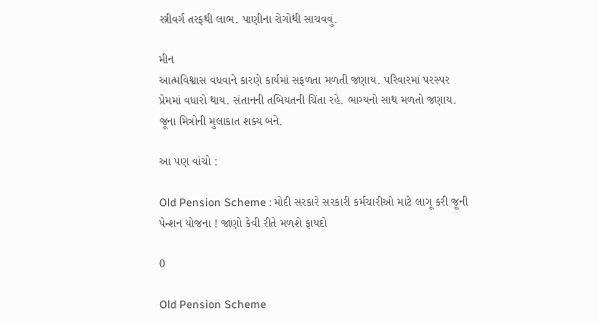સ્ત્રીવર્ગ તરફથી લાભ. પાણીના રોગોથી સાચવવું.

મીન
આત્મવિશ્વાસ વધવાને કારણે કાર્યમાં સફળતા મળતી જણાય. પરિવારમાં પરસ્પર પ્રેમમાં વધારો થાય. સંતાનની તબિયતની ચિંતા રહે. ભાગ્યનો સાથ મળતો જણાય. જૂના મિત્રોની મુલાકાત શક્ય બને.

આ પણ વાંચો :

Old Pension Scheme : મોદી સરકારે સરકારી કર્મચારીઓ માટે લાગૂ કરી જૂની પેન્શન યોજના ! જાણો કેવી રીતે મળશે ફાયદો

0

Old Pension Scheme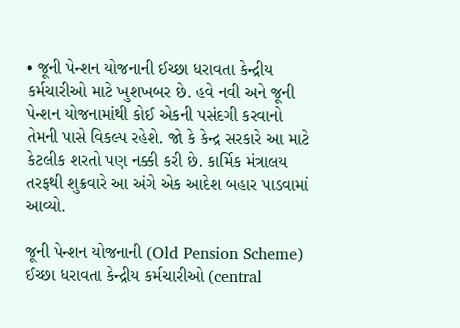• જૂની પેન્શન યોજનાની ઈચ્છા ધરાવતા કેન્દ્રીય કર્મચારીઓ માટે ખુશખબર છે. હવે નવી અને જૂની પેન્શન યોજનામાંથી કોઈ એકની પસંદગી કરવાનો તેમની પાસે વિકલ્પ રહેશે. જો કે કેન્દ્ર સરકારે આ માટે કેટલીક શરતો પણ નક્કી કરી છે. કાર્મિક મંત્રાલય તરફથી શુક્રવારે આ અંગે એક આદેશ બહાર પાડવામાં આવ્યો.

જૂની પેન્શન યોજનાની (Old Pension Scheme) ઈચ્છા ધરાવતા કેન્દ્રીય કર્મચારીઓ (central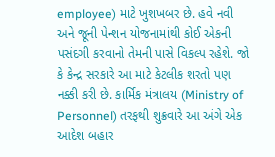employee) માટે ખુશખબર છે. હવે નવી અને જૂની પેન્શન યોજનામાંથી કોઈ એકની પસંદગી કરવાનો તેમની પાસે વિકલ્પ રહેશે. જો કે કેન્દ્ર સરકારે આ માટે કેટલીક શરતો પણ નક્કી કરી છે. કાર્મિક મંત્રાલય (Ministry of Personnel) તરફથી શુક્રવારે આ અંગે એક આદેશ બહાર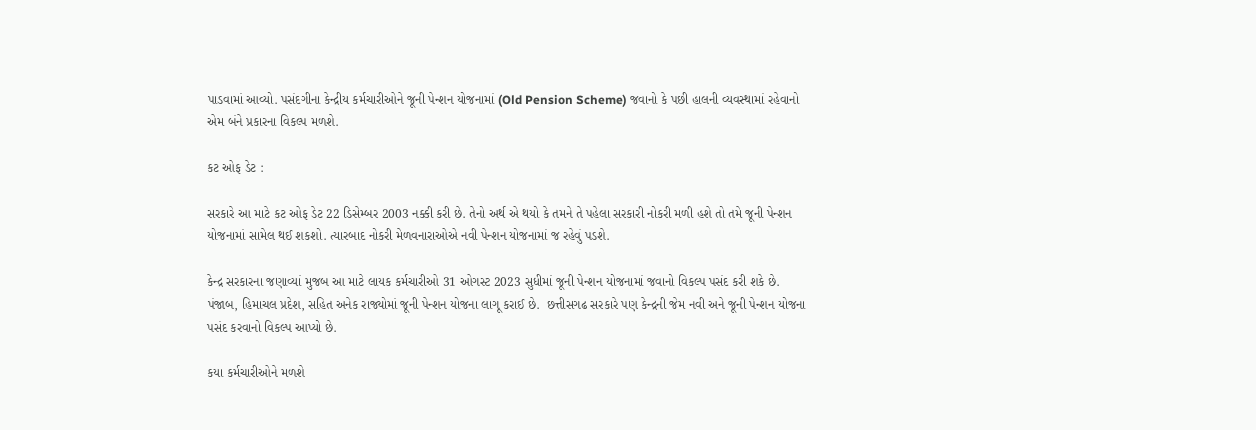પાડવામાં આવ્યો. પસંદગીના કેન્દ્રીય કર્મચારીઓને જૂની પેન્શન યોજનામાં (Old Pension Scheme) જવાનો કે પછી હાલની વ્યવસ્થામાં રહેવાનો એમ બંને પ્રકારના વિકલ્પ મળશે.

કટ ઓફ ડેટ :

સરકારે આ માટે કટ ઓફ ડેટ 22 ડિસેમ્બર 2003 નક્કી કરી છે. તેનો અર્થ એ થયો કે તમને તે પહેલા સરકારી નોકરી મળી હશે તો તમે જૂની પેન્શન યોજનામાં સામેલ થઈ શકશો. ત્યારબાદ નોકરી મેળવનારાઓએ નવી પેન્શન યોજનામાં જ રહેવું પડશે.

કેન્દ્ર સરકારના જણાવ્યાં મુજબ આ માટે લાયક કર્મચારીઓ 31 ઓગસ્ટ 2023 સુધીમાં જૂની પેન્શન યોજનામાં જવાનો વિકલ્પ પસંદ કરી શકે છે. પંજાબ, હિમાચલ પ્રદેશ, સહિત અનેક રાજ્યોમાં જૂની પેન્શન યોજના લાગૂ કરાઈ છે.  છત્તીસગઢ સરકારે પણ કેન્દ્રની જેમ નવી અને જૂની પેન્શન યોજના પસંદ કરવાનો વિકલ્પ આપ્યો છે.

કયા કર્મચારીઓને મળશે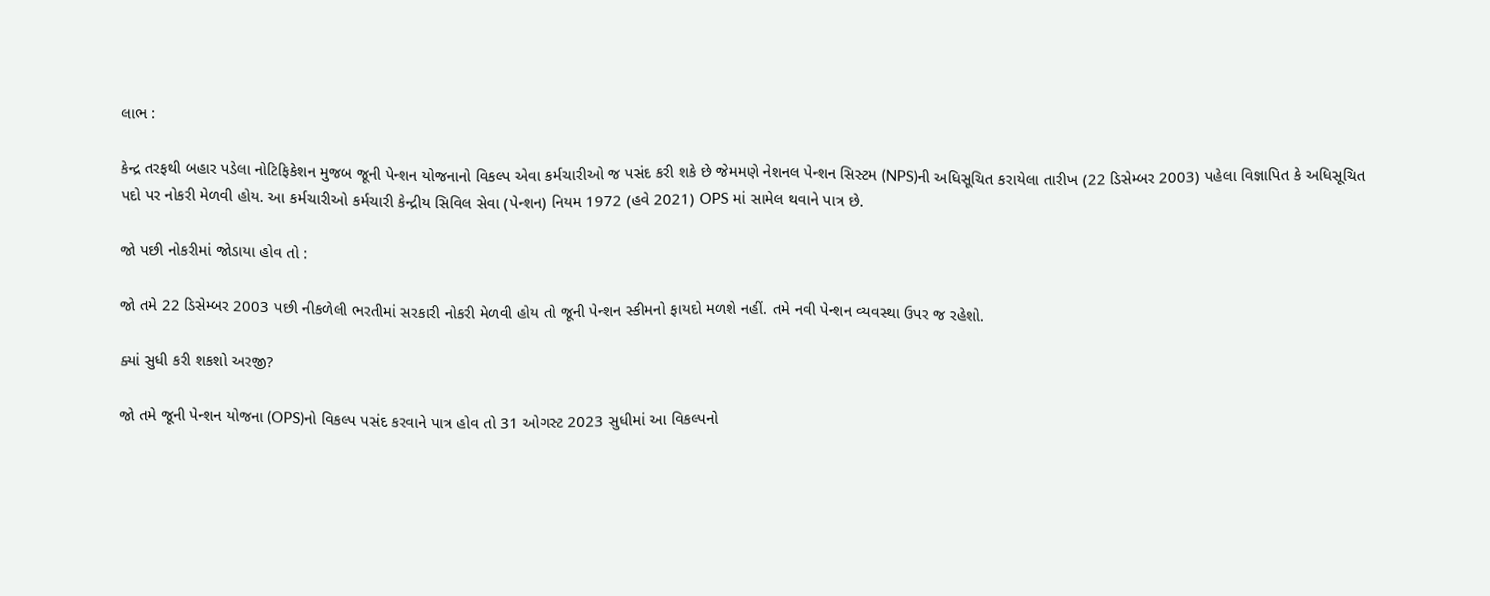લાભ :

કેન્દ્ર તરફથી બહાર પડેલા નોટિફિકેશન મુજબ જૂની પેન્શન યોજનાનો વિકલ્પ એવા કર્મચારીઓ જ પસંદ કરી શકે છે જેમમણે નેશનલ પેન્શન સિસ્ટમ (NPS)ની અધિસૂચિત કરાયેલા તારીખ (22 ડિસેમ્બર 2003) પહેલા વિજ્ઞાપિત કે અધિસૂચિત પદો પર નોકરી મેળવી હોય. આ કર્મચારીઓ કર્મચારી કેન્દ્રીય સિવિલ સેવા (પેન્શન) નિયમ 1972 (હવે 2021) OPS માં સામેલ થવાને પાત્ર છે.

જો પછી નોકરીમાં જોડાયા હોવ તો :

જો તમે 22 ડિસેમ્બર 2003 પછી નીકળેલી ભરતીમાં સરકારી નોકરી મેળવી હોય તો જૂની પેન્શન સ્કીમનો ફાયદો મળશે નહીં. તમે નવી પેન્શન વ્યવસ્થા ઉપર જ રહેશો.

ક્યાં સુધી કરી શકશો અરજી?

જો તમે જૂની પેન્શન યોજના (OPS)નો વિકલ્પ પસંદ કરવાને પાત્ર હોવ તો 31 ઓગસ્ટ 2023 સુધીમાં આ વિકલ્પનો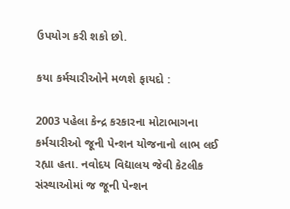ઉપયોગ કરી શકો છો.

કયા કર્મચારીઓને મળશે ફાયદો :

2003 પહેલા કેન્દ્ર કરકારના મોટાભાગના કર્મચારીઓ જૂની પેન્શન યોજનાનો લાભ લઈ રહ્યા હતા. નવોદય વિદ્યાલય જેવી કેટલીક સંસ્થાઓમાં જ જૂની પેન્શન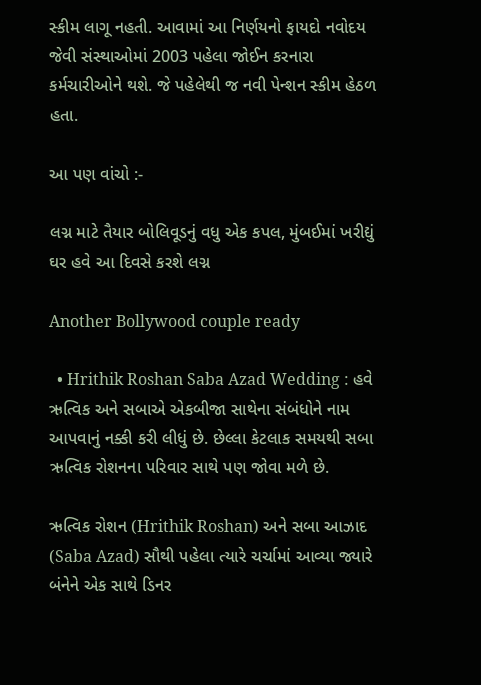સ્કીમ લાગૂ નહતી. આવામાં આ નિર્ણયનો ફાયદો નવોદય જેવી સંસ્થાઓમાં 2003 પહેલા જોઈન કરનારા કર્મચારીઓને થશે. જે પહેલેથી જ નવી પેન્શન સ્કીમ હેઠળ હતા.

આ પણ વાંચો :-

લગ્ન માટે તૈયાર બોલિવૂડનું વધુ એક કપલ, મુંબઈમાં ખરીદ્યું ઘર હવે આ દિવસે કરશે લગ્ન

Another Bollywood couple ready

  • Hrithik Roshan Saba Azad Wedding : હવે ઋત્વિક અને સબાએ એકબીજા સાથેના સંબંધોને નામ આપવાનું નક્કી કરી લીધું છે. છેલ્લા કેટલાક સમયથી સબા ઋત્વિક રોશનના પરિવાર સાથે પણ જોવા મળે છે.

ઋત્વિક રોશન (Hrithik Roshan) અને સબા આઝાદ (Saba Azad) સૌથી પહેલા ત્યારે ચર્ચામાં આવ્યા જ્યારે બંનેને એક સાથે ડિનર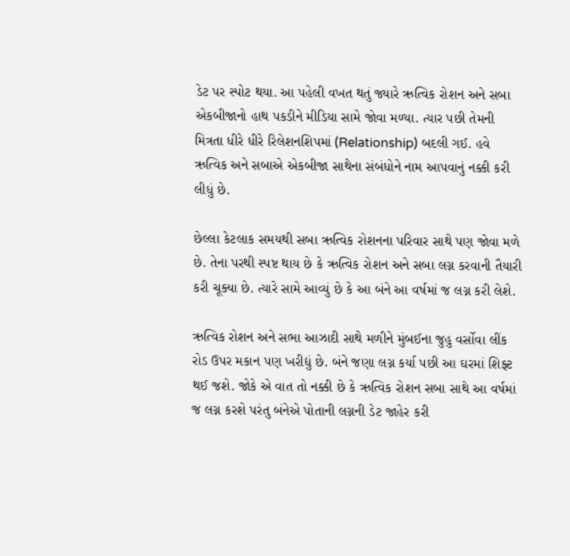ડેટ પર સ્પોટ થયા. આ પહેલી વખત થતું જ્યારે ઋત્વિક રોશન અને સબા એકબીજાનો હાથ પકડીને મીડિયા સામે જોવા મળ્યા. ત્યાર પછી તેમની મિત્રતા ધીરે ધીરે રિલેશનશિપમાં (Relationship) બદલી ગઈ. હવે ઋત્વિક અને સબાએ એકબીજા સાથેના સંબંધોને નામ આપવાનું નક્કી કરી લીધું છે.

છેલ્લા કેટલાક સમયથી સબા ઋત્વિક રોશનના પરિવાર સાથે પણ જોવા મળે છે. તેના પરથી સ્પષ્ટ થાય છે કે ઋત્વિક રોશન અને સબા લગ્ન કરવાની તૈયારી કરી ચૂક્યા છે. ત્યારે સામે આવ્યું છે કે આ બંને આ વર્ષમાં જ લગ્ન કરી લેશે.

ઋત્વિક રોશન અને સભા આઝાદી સાથે મળીને મુંબઈના જુહુ વર્સોવા લીંક રોડ ઉપર મકાન પણ ખરીદ્યું છે. બંને જણા લગ્ન કર્યા પછી આ ઘરમાં શિફ્ટ થઈ જશે. જોકે એ વાત તો નક્કી છે કે ઋત્વિક રોશન સબા સાથે આ વર્ષમાં જ લગ્ન કરશે પરંતુ બંનેએ પોતાની લગ્નની ડેટ જાહેર કરી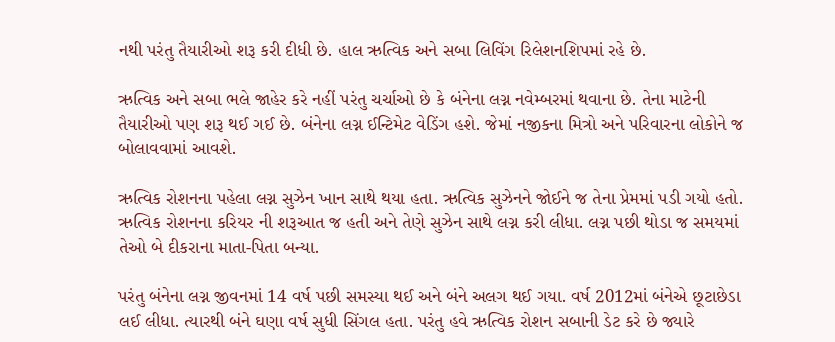નથી પરંતુ તૈયારીઓ શરૂ કરી દીધી છે. હાલ ઋત્વિક અને સબા લિવિંગ રિલેશનશિપમાં રહે છે.

ઋત્વિક અને સબા ભલે જાહેર કરે નહીં પરંતુ ચર્ચાઓ છે કે બંનેના લગ્ન નવેમ્બરમાં થવાના છે. તેના માટેની તૈયારીઓ પણ શરૂ થઈ ગઈ છે. બંનેના લગ્ન ઈન્ટિમેટ વેડિંગ હશે. જેમાં નજીકના મિત્રો અને પરિવારના લોકોને જ બોલાવવામાં આવશે.

ઋત્વિક રોશનના પહેલા લગ્ન સુઝેન ખાન સાથે થયા હતા. ઋત્વિક સુઝેનને જોઈને જ તેના પ્રેમમાં પડી ગયો હતો. ઋત્વિક રોશનના કરિયર ની શરૂઆત જ હતી અને તેણે સુઝેન સાથે લગ્ન કરી લીધા. લગ્ન પછી થોડા જ સમયમાં તેઓ બે દીકરાના માતા-પિતા બન્યા.

પરંતુ બંનેના લગ્ન જીવનમાં 14 વર્ષ પછી સમસ્યા થઈ અને બંને અલગ થઈ ગયા. વર્ષ 2012માં બંનેએ છૂટાછેડા લઈ લીધા. ત્યારથી બંને ઘણા વર્ષ સુધી સિંગલ હતા. પરંતુ હવે ઋત્વિક રોશન સબાની ડેટ કરે છે જ્યારે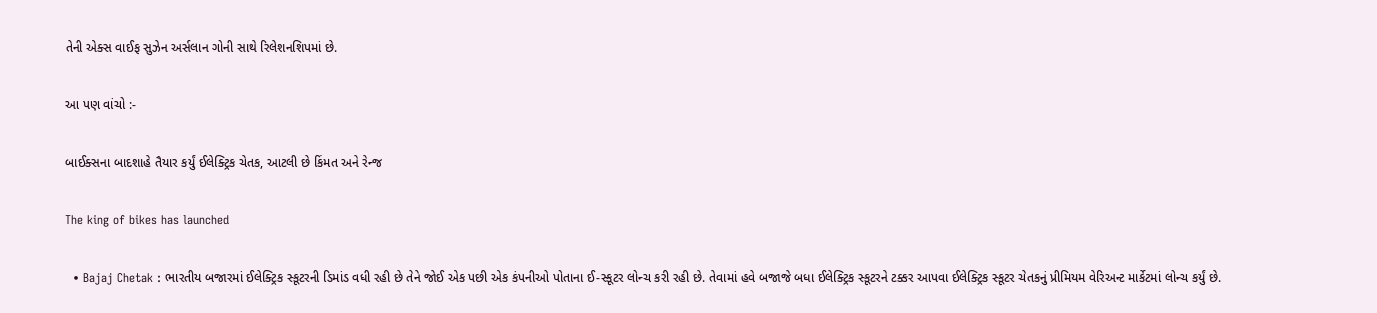તેની એક્સ વાઈફ સુઝેન અર્સલાન ગોની સાથે રિલેશનશિપમાં છે.

આ પણ વાંચો :-

બાઈક્સના બાદશાહે તૈયાર કર્યું ઈલેક્ટ્રિક ચેતક, આટલી છે કિંમત અને રેન્જ

The king of bikes has launched

  • Bajaj Chetak : ભારતીય બજારમાં ઈલેક્ટ્રિક સ્કૂટરની ડિમાંડ વધી રહી છે તેને જોઈ એક પછી એક કંપનીઓ પોતાના ઈ-સ્કૂટર લોન્ચ કરી રહી છે. તેવામાં હવે બજાજે બધા ઈલેક્ટ્રિક સ્કૂટરને ટક્કર આપવા ઈલેક્ટ્રિક સ્કૂટર ચેતકનું પ્રીમિયમ વેરિઅન્ટ માર્કેટમાં લોન્ચ કર્યું છે.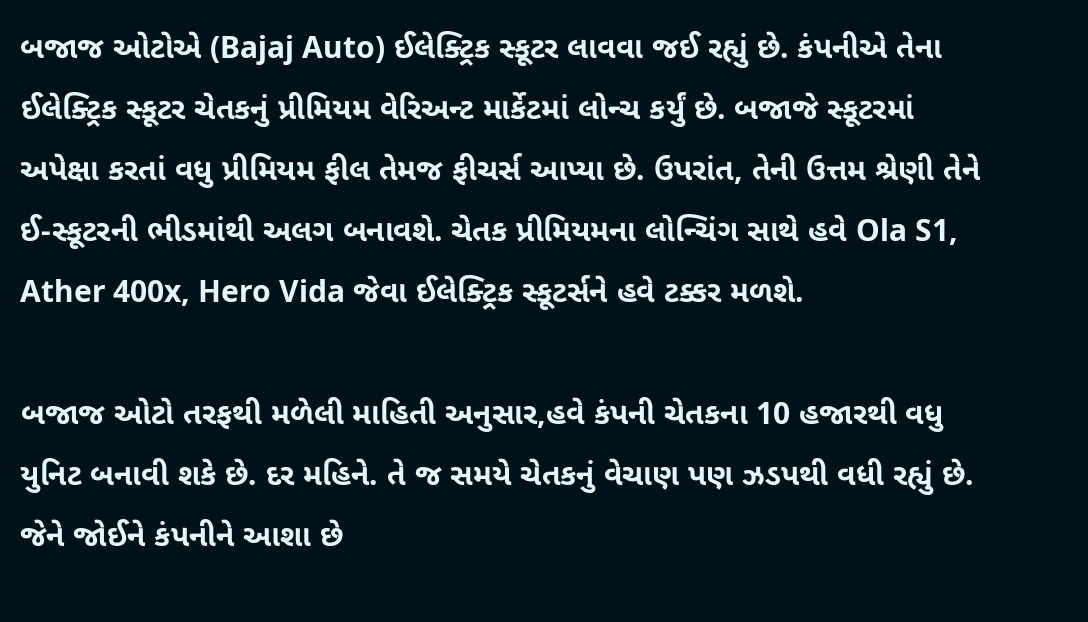બજાજ ઓટોએ (Bajaj Auto) ઈલેક્ટ્રિક સ્કૂટર લાવવા જઈ રહ્યું છે. કંપનીએ તેના ઈલેક્ટ્રિક સ્કૂટર ચેતકનું પ્રીમિયમ વેરિઅન્ટ માર્કેટમાં લોન્ચ કર્યું છે. બજાજે સ્કૂટરમાં અપેક્ષા કરતાં વધુ પ્રીમિયમ ફીલ તેમજ ફીચર્સ આપ્યા છે. ઉપરાંત, તેની ઉત્તમ શ્રેણી તેને ઈ-સ્કૂટરની ભીડમાંથી અલગ બનાવશે. ચેતક પ્રીમિયમના લોન્ચિંગ સાથે હવે Ola S1, Ather 400x, Hero Vida જેવા ઈલેક્ટ્રિક સ્કૂટર્સને હવે ટક્કર મળશે.

બજાજ ઓટો તરફથી મળેલી માહિતી અનુસાર,હવે કંપની ચેતકના 10 હજારથી વધુ યુનિટ બનાવી શકે છે. દર મહિને. તે જ સમયે ચેતકનું વેચાણ પણ ઝડપથી વધી રહ્યું છે. જેને જોઈને કંપનીને આશા છે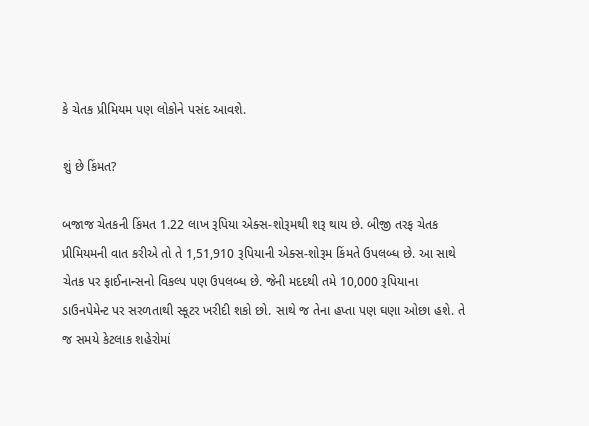કે ચેતક પ્રીમિયમ પણ લોકોને પસંદ આવશે.

શું છે કિંમત?

બજાજ ચેતકની કિંમત 1.22 લાખ રૂપિયા એક્સ-શોરૂમથી શરૂ થાય છે. બીજી તરફ ચેતક પ્રીમિયમની વાત કરીએ તો તે 1,51,910 રૂપિયાની એક્સ-શોરૂમ કિંમતે ઉપલબ્ધ છે. આ સાથે ચેતક પર ફાઈનાન્સનો વિકલ્પ પણ ઉપલબ્ધ છે. જેની મદદથી તમે 10,000 રૂપિયાના ડાઉનપેમેન્ટ પર સરળતાથી સ્કૂટર ખરીદી શકો છો. સાથે જ તેના હપ્તા પણ ઘણા ઓછા હશે. તે જ સમયે કેટલાક શહેરોમાં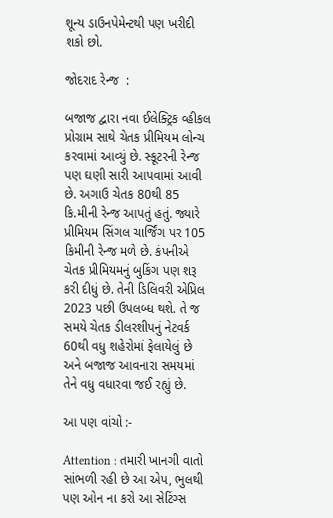શૂન્ય ડાઉનપેમેન્ટથી પણ ખરીદી શકો છો.

જોદરાદ રેન્જ  :

બજાજ દ્વારા નવા ઈલેક્ટ્રિક વ્હીકલ પ્રોગ્રામ સાથે ચેતક પ્રીમિયમ લોન્ચ કરવામાં આવ્યું છે. સ્કૂટરની રેન્જ પણ ઘણી સારી આપવામાં આવી છે. અગાઉ ચેતક 80થી 85 કિ.મીની રેન્જ આપતું હતું. જ્યારે પ્રીમિયમ સિંગલ ચાર્જિંગ પર 105 કિમીની રેન્જ મળે છે. કંપનીએ ચેતક પ્રીમિયમનું બુકિંગ પણ શરૂ કરી દીધું છે. તેની ડિલિવરી એપ્રિલ 2023 પછી ઉપલબ્ધ થશે. તે જ સમયે ચેતક ડીલરશીપનું નેટવર્ક 60થી વધુ શહેરોમાં ફેલાયેલું છે અને બજાજ આવનારા સમયમાં તેને વધુ વધારવા જઈ રહ્યું છે.

આ પણ વાંચો :-

Attention : તમારી ખાનગી વાતો સાંભળી રહી છે આ એપ, ભુલથી પણ ઓન ના કરો આ સેટિંગ્સ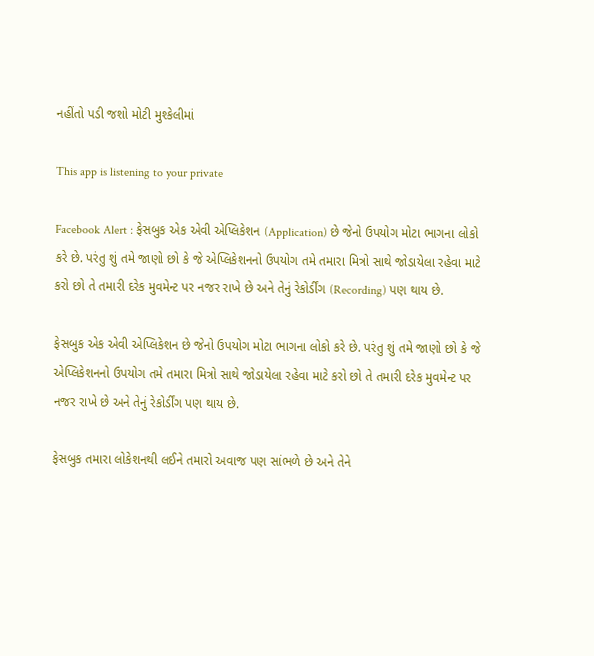નહીંતો પડી જશો મોટી મુશ્કેલીમાં

This app is listening to your private

Facebook Alert : ફેસબુક એક એવી એપ્લિકેશન (Application) છે જેનો ઉપયોગ મોટા ભાગના લોકો કરે છે. પરંતુ શું તમે જાણો છો કે જે એપ્લિકેશનનો ઉપયોગ તમે તમારા મિત્રો સાથે જોડાયેલા રહેવા માટે કરો છો તે તમારી દરેક મુવમેન્ટ પર નજર રાખે છે અને તેનું રેકોર્ડીંગ (Recording) પણ થાય છે.

ફેસબુક એક એવી એપ્લિકેશન છે જેનો ઉપયોગ મોટા ભાગના લોકો કરે છે. પરંતુ શું તમે જાણો છો કે જે એપ્લિકેશનનો ઉપયોગ તમે તમારા મિત્રો સાથે જોડાયેલા રહેવા માટે કરો છો તે તમારી દરેક મુવમેન્ટ પર નજર રાખે છે અને તેનું રેકોર્ડીંગ પણ થાય છે.

ફેસબુક તમારા લોકેશનથી લઈને તમારો અવાજ પણ સાંભળે છે અને તેને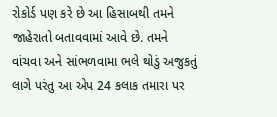રોકોર્ડ પણ કરે છે આ હિસાબથી તમને જાહેરાતો બતાવવામાં આવે છે. તમને વાંચવા અને સાંભળવામા ભલે થોડું અજુકતું લાગે પરંતુ આ એપ 24 કલાક તમારા પર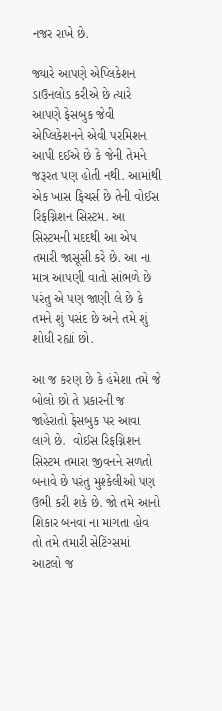નજર રાખે છે.

જ્યારે આપણે એપ્લિકેશન ડાઉનલોડ કરીએ છે ત્યારે આપણે ફેસબુક જેવી એપ્લિકેશનને એવી પરમિશન આપી દઈએ છે કે જેની તેમને જરૂરત પણ હોતી નથી. આમાંથી એક ખાસ ફિચર્સ છે તેની વોઈસ રિફગ્નિશન સિસ્ટમ. આ સિસ્ટમની મદદથી આ એપ તમારી જાસૂસી કરે છે. આ ના માત્ર આપણી વાતો સાંભળે છે પરંતુ એ પણ જાણી લે છે કે તમને શું પસંદ છે અને તમે શું શોધી રહ્યાં છો.

આ જ કરણ છે કે હંમેશા તમે જે બોલો છો તે પ્રકારની જ જાહેરાતો ફેસબુક પર આવા લાગે છે.  વોઈસ રિફગ્નિશન સિસ્ટમ તમારા જીવનને સળતો બનાવે છે પરંતુ મુશ્કેલીઓ પણ ઉભી કરી શકે છે. જો તમે આનો શિકાર બનવા ના માગતા હોવ તો તમે તમારી સેટિંગ્સમાં આટલો જ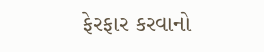ફેરફાર કરવાનો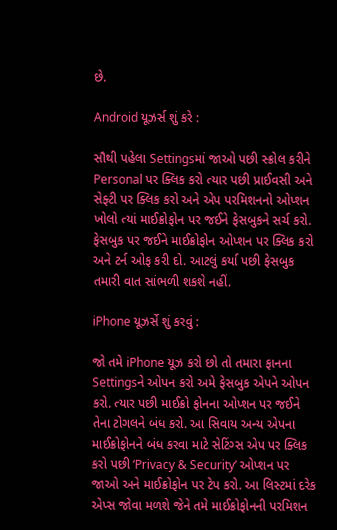છે.

Android યૂઝર્સ શું કરે :

સૌથી પહેલા Settingsમાં જાઓ પછી સ્ક્રોલ કરીને Personal પર ક્લિક કરો ત્યાર પછી પ્રાઈવસી અને સેફ્ટી પર ક્લિક કરો અને એપ પરમિશનનો ઓપ્શન ખોલો ત્યાં માઈક્રોફોન પર જઈને ફેસબુકને સર્ચ કરો. ફેસબુક પર જઈને માઈક્રોફોન ઓપ્શન પર ક્લિક કરો અને ટર્ન ઓફ કરી દો. આટલું કર્યા પછી ફેસબુક તમારી વાત સાંભળી શકશે નહીં.

iPhone યૂઝર્સે શું કરવું :

જો તમે iPhone યૂઝ કરો છો તો તમારા ફાનના Settingsને ઓપન કરો અમે ફેસબુક એપને ઓપન કરો. ત્યાર પછી માઈક્રો ફોનના ઓપ્શન પર જઈને તેના ટોગલને બંધ કરો. આ સિવાય અન્ય એપના માઈક્રોફોનને બંધ કરવા માટે સેટિંગ્સ એપ પર ક્લિક કરો પછી ‘Privacy & Security’ ઓપ્શન પર જાઓ અને માઈક્રોફોન પર ટેપ કરો. આ લિસ્ટમાં દરેક એપ્સ જોવા મળશે જેને તમે માઈક્રોફોનની પરમિશન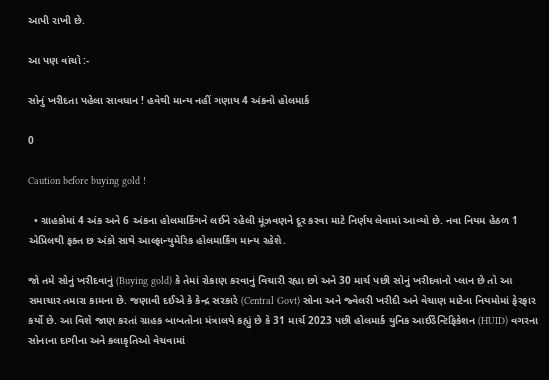આપી રાખી છે.

આ પણ વાંચો :-

સોનું ખરીદતા પહેલા સાવધાન ! હવેથી માન્ય નહીં ગણાય 4 અંકનો હોલમાર્ક

0

Caution before buying gold !

  • ગ્રાહકોમાં 4 અંક અને 6 અંકના હોલમાર્કિંગને લઈને રહેલી મૂંઝવણને દૂર કરવા માટે નિર્ણય લેવામાં આવ્યો છે. નવા નિયમ હેઠળ 1 એપ્રિલથી ફક્ત છ અંકો સાથે આલ્ફાન્યુમેરિક હોલમાર્કિંગ માન્ય રહેશે.

જો તમે સોનું ખરીદવાનું (Buying gold) કે તેમાં રોકાણ કરવાનું વિચારી રહ્યા છો અને 30 માર્ચ પછી સોનું ખરીદવાનો પ્લાન છે તો આ સમાચાર તમારા કામના છે. જણાવી દઈએ કે કેન્દ્ર સરકારે (Central Govt) સોના અને જ્વેલરી ખરીદી અને વેચાણ માટેના નિયમોમાં ફેરફાર કર્યો છે. આ વિશે જાણ કરતાં ગ્રાહક બાબતોના મંત્રાલયે કહ્યું છે કે 31 માર્ચ 2023 પછી હોલમાર્ક યુનિક આઈડેન્ટિફિકેશન (HUID) વગરના સોનાના દાગીના અને કલાકૃતિઓ વેચવામાં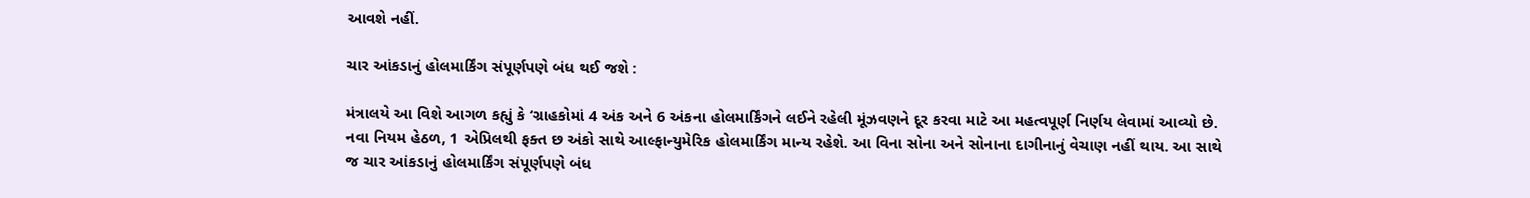આવશે નહીં.

ચાર આંકડાનું હોલમાર્કિંગ સંપૂર્ણપણે બંધ થઈ જશે :

મંત્રાલયે આ વિશે આગળ કહ્યું કે ‘ગ્રાહકોમાં 4 અંક અને 6 અંકના હોલમાર્કિંગને લઈને રહેલી મૂંઝવણને દૂર કરવા માટે આ મહત્વપૂર્ણ નિર્ણય લેવામાં આવ્યો છે. નવા નિયમ હેઠળ, 1 એપ્રિલથી ફક્ત છ અંકો સાથે આલ્ફાન્યુમેરિક હોલમાર્કિંગ માન્ય રહેશે. આ વિના સોના અને સોનાના દાગીનાનું વેચાણ નહીં થાય. આ સાથે જ ચાર આંકડાનું હોલમાર્કિંગ સંપૂર્ણપણે બંધ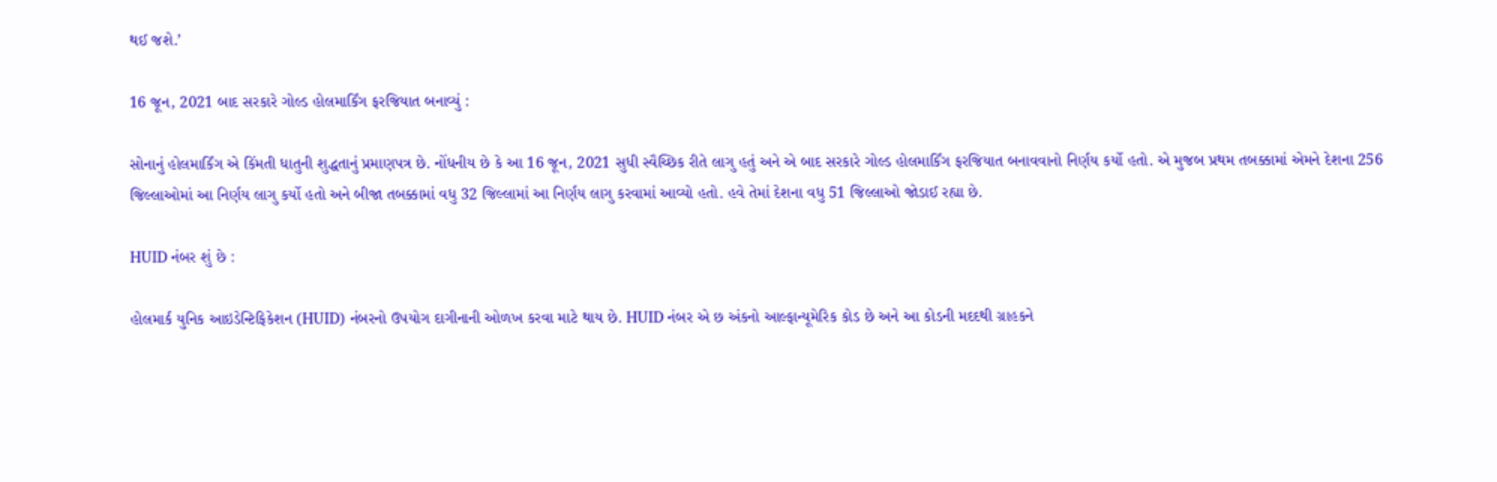થઈ જશે.’

16 જૂન, 2021 બાદ સરકારે ગોલ્ડ હોલમાર્કિંગ ફરજિયાત બનાવ્યું :

સોનાનું હોલમાર્કિંગ એ કિંમતી ધાતુની શુદ્ધતાનું પ્રમાણપત્ર છે. નોંધનીય છે કે આ 16 જૂન, 2021 સુધી સ્વૈચ્છિક રીતે લાગુ હતું અને એ બાદ સરકારે ગોલ્ડ હોલમાર્કિંગ ફરજિયાત બનાવવાનો નિર્ણય કર્યો હતો. એ મુજબ પ્રથમ તબક્કામાં એમને દેશના 256 જિલ્લાઓમાં આ નિર્ણય લાગુ કર્યો હતો અને બીજા તબક્કામાં વધુ 32 જિલ્લામાં આ નિર્ણય લાગુ કરવામાં આવ્યો હતો. હવે તેમાં દેશના વધુ 51 જિલ્લાઓ જોડાઈ રહ્યા છે.

HUID નંબર શું છે :

હોલમાર્ક યુનિક આઇડેન્ટિફિકેશન (HUID) નંબરનો ઉપયોગ દાગીનાની ઓળખ કરવા માટે થાય છે. HUID નંબર એ છ અંકનો આલ્ફાન્યૂમેરિક કોડ છે અને આ કોડની મદદથી ગ્રાહકને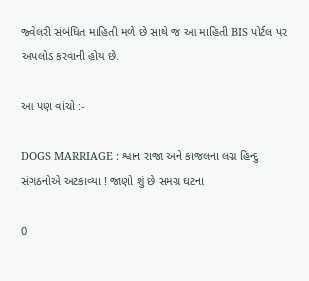જ્વેલરી સંબંધિત માહિતી મળે છે સાથે જ આ માહિતી BIS પોર્ટલ પર અપલોડ કરવાની હોય છે.

આ પણ વાંચો :-

DOGS MARRIAGE : શ્વાન રાજા અને કાજલના લગ્ન હિન્દુ સંગઠનોએ અટકાવ્યા ! જાણો શું છે સમગ્ર ઘટના

0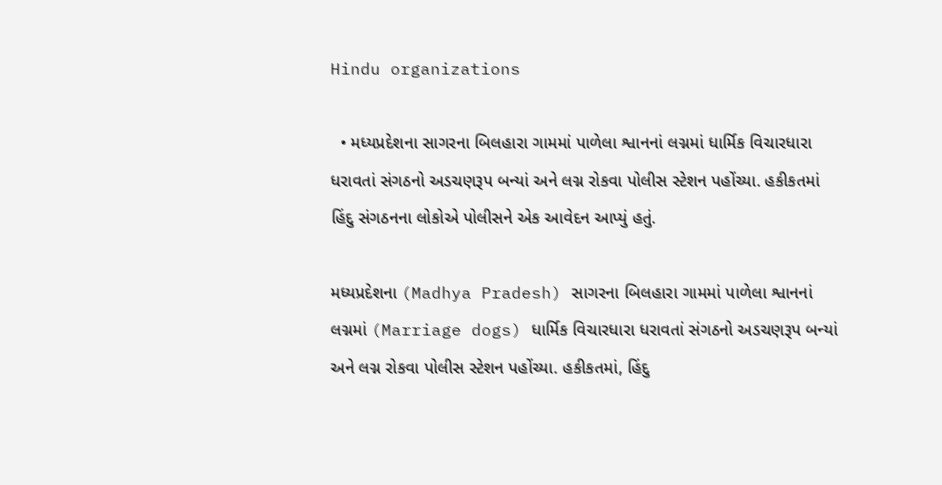Hindu organizations

  • મધ્યપ્રદેશના સાગરના બિલહારા ગામમાં પાળેલા શ્વાનનાં લગ્નમાં ધાર્મિક વિચારધારા ધરાવતાં સંગઠનો અડચણરૂપ બન્યાં અને લગ્ન રોકવા પોલીસ સ્ટેશન પહોંચ્યા. હકીકતમાં હિંદુ સંગઠનના લોકોએ પોલીસને એક આવેદન આપ્યું હતું.

મધ્યપ્રદેશના (Madhya Pradesh) સાગરના બિલહારા ગામમાં પાળેલા શ્વાનનાં લગ્નમાં (Marriage dogs) ધાર્મિક વિચારધારા ધરાવતાં સંગઠનો અડચણરૂપ બન્યાં અને લગ્ન રોકવા પોલીસ સ્ટેશન પહોંચ્યા. હકીકતમાં, હિંદુ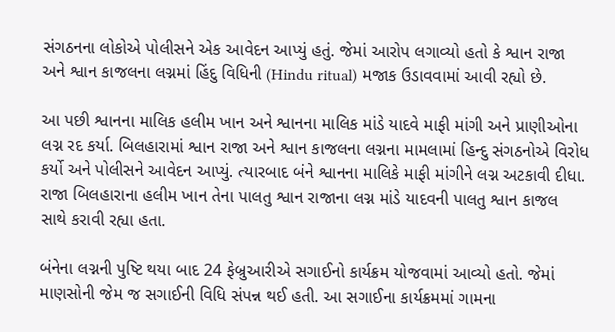સંગઠનના લોકોએ પોલીસને એક આવેદન આપ્યું હતું. જેમાં આરોપ લગાવ્યો હતો કે શ્વાન રાજા અને શ્વાન કાજલના લગ્નમાં હિંદુ વિધિની (Hindu ritual) મજાક ઉડાવવામાં આવી રહ્યો છે.

આ પછી શ્વાનના માલિક હલીમ ખાન અને શ્વાનના માલિક માંડે યાદવે માફી માંગી અને પ્રાણીઓના લગ્ન રદ કર્યા. બિલહારામાં શ્વાન રાજા અને શ્વાન કાજલના લગ્નના મામલામાં હિન્દુ સંગઠનોએ વિરોધ કર્યો અને પોલીસને આવેદન આપ્યું. ત્યારબાદ બંને શ્વાનના માલિકે માફી માંગીને લગ્ન અટકાવી દીધા. રાજા બિલહારાના હલીમ ખાન તેના પાલતુ શ્વાન રાજાના લગ્ન માંડે યાદવની પાલતુ શ્વાન કાજલ સાથે કરાવી રહ્યા હતા.

બંનેના લગ્નની પુષ્ટિ થયા બાદ 24 ફેબ્રુઆરીએ સગાઈનો કાર્યક્રમ યોજવામાં આવ્યો હતો. જેમાં માણસોની જેમ જ સગાઈની વિધિ સંપન્ન થઈ હતી. આ સગાઈના કાર્યક્રમમાં ગામના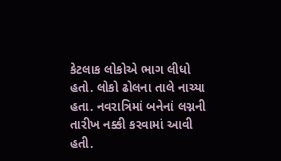કેટલાક લોકોએ ભાગ લીધો હતો. લોકો ઢોલના તાલે નાચ્યા હતા. નવરાત્રિમાં બનેનાં લગ્નની તારીખ નક્કી કરવામાં આવી હતી.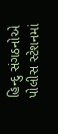હિન્દુ સંગઠનોએ પોલીસ સ્ટેશનમાં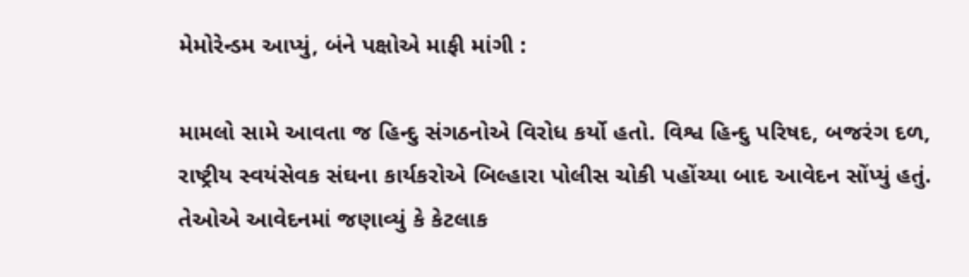મેમોરેન્ડમ આપ્યું, બંને પક્ષોએ માફી માંગી :

મામલો સામે આવતા જ હિન્દુ સંગઠનોએ વિરોધ કર્યો હતો. વિશ્વ હિન્દુ પરિષદ, બજરંગ દળ, રાષ્ટ્રીય સ્વયંસેવક સંઘના કાર્યકરોએ બિલ્હારા પોલીસ ચોકી પહોંચ્યા બાદ આવેદન સોંપ્યું હતું. તેઓએ આવેદનમાં જણાવ્યું કે કેટલાક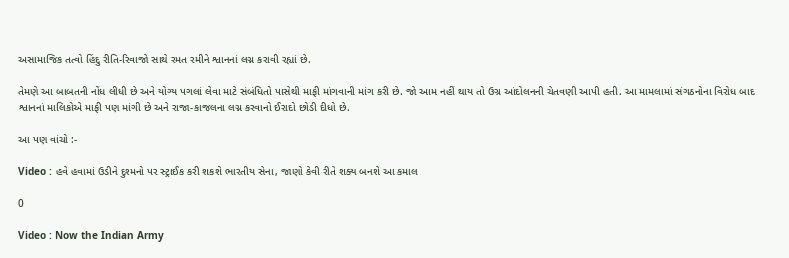અસામાજિક તત્વો હિંદુ રીતિ-રિવાજો સાથે રમત રમીને શ્વાનનાં લગ્ન કરાવી રહ્યાં છે.

તેમણે આ બાબતની નોંધ લીધી છે અને યોગ્ય પગલાં લેવા માટે સંબંધિતો પાસેથી માફી માંગવાની માંગ કરી છે. જો આમ નહીં થાય તો ઉગ્ર આંદોલનની ચેતવણી આપી હતી. આ મામલામાં સંગઠનોના વિરોધ બાદ શ્વાનનાં માલિકોએ માફી પણ માંગી છે અને રાજા-કાજલના લગ્ન કરવાનો ઈરાદો છોડી દીધો છે.

આ પણ વાંચો :-

Video : હવે હવામાં ઉડીને દુશ્મનો પર સ્ટ્રાઈક કરી શકશે ભારતીય સેના, જાણો કેવી રીતે શક્ય બનશે આ કમાલ

0

Video : Now the Indian Army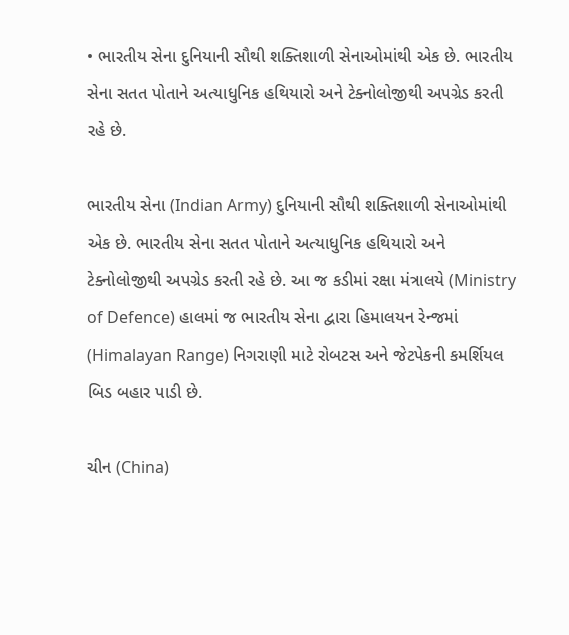• ભારતીય સેના દુનિયાની સૌથી શક્તિશાળી સેનાઓમાંથી એક છે. ભારતીય સેના સતત પોતાને અત્યાધુનિક હથિયારો અને ટેક્નોલોજીથી અપગ્રેડ કરતી રહે છે.

ભારતીય સેના (Indian Army) દુનિયાની સૌથી શક્તિશાળી સેનાઓમાંથી એક છે. ભારતીય સેના સતત પોતાને અત્યાધુનિક હથિયારો અને ટેક્નોલોજીથી અપગ્રેડ કરતી રહે છે. આ જ કડીમાં રક્ષા મંત્રાલયે (Ministry of Defence) હાલમાં જ ભારતીય સેના દ્વારા હિમાલયન રેન્જમાં (Himalayan Range) નિગરાણી માટે રોબટસ અને જેટપેકની કમર્શિયલ બિડ બહાર પાડી છે.

ચીન (China)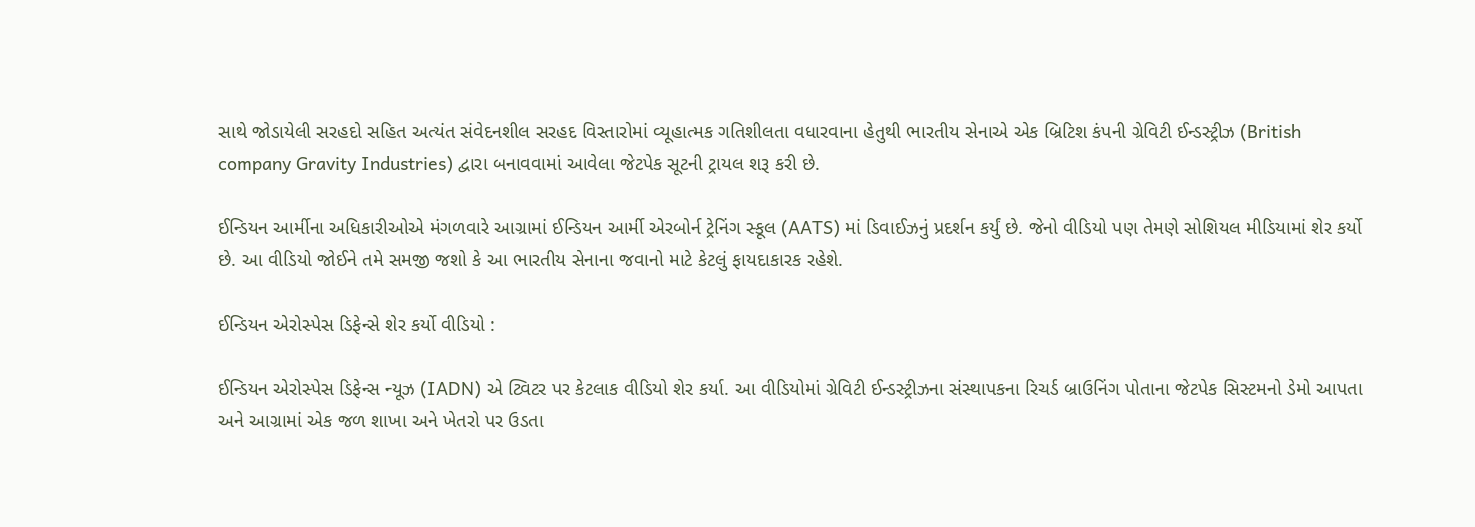સાથે જોડાયેલી સરહદો સહિત અત્યંત સંવેદનશીલ સરહદ વિસ્તારોમાં વ્યૂહાત્મક ગતિશીલતા વધારવાના હેતુથી ભારતીય સેનાએ એક બ્રિટિશ કંપની ગ્રેવિટી ઈન્ડસ્ટ્રીઝ (British company Gravity Industries) દ્વારા બનાવવામાં આવેલા જેટપેક સૂટની ટ્રાયલ શરૂ કરી છે.

ઈન્ડિયન આર્મીના અધિકારીઓએ મંગળવારે આગ્રામાં ઈન્ડિયન આર્મી એરબોર્ન ટ્રેનિંગ સ્કૂલ (AATS) માં ડિવાઈઝનું પ્રદર્શન કર્યું છે. જેનો વીડિયો પણ તેમણે સોશિયલ મીડિયામાં શેર કર્યો છે. આ વીડિયો જોઈને તમે સમજી જશો કે આ ભારતીય સેનાના જવાનો માટે કેટલું ફાયદાકારક રહેશે.

ઈન્ડિયન એરોસ્પેસ ડિફેન્સે શેર કર્યો વીડિયો :

ઈન્ડિયન એરોસ્પેસ ડિફેન્સ ન્યૂઝ (IADN) એ ટ્વિટર પર કેટલાક વીડિયો શેર કર્યા. આ વીડિયોમાં ગ્રેવિટી ઈન્ડસ્ટ્રીઝના સંસ્થાપકના રિચર્ડ બ્રાઉનિંગ પોતાના જેટપેક સિસ્ટમનો ડેમો આપતા અને આગ્રામાં એક જળ શાખા અને ખેતરો પર ઉડતા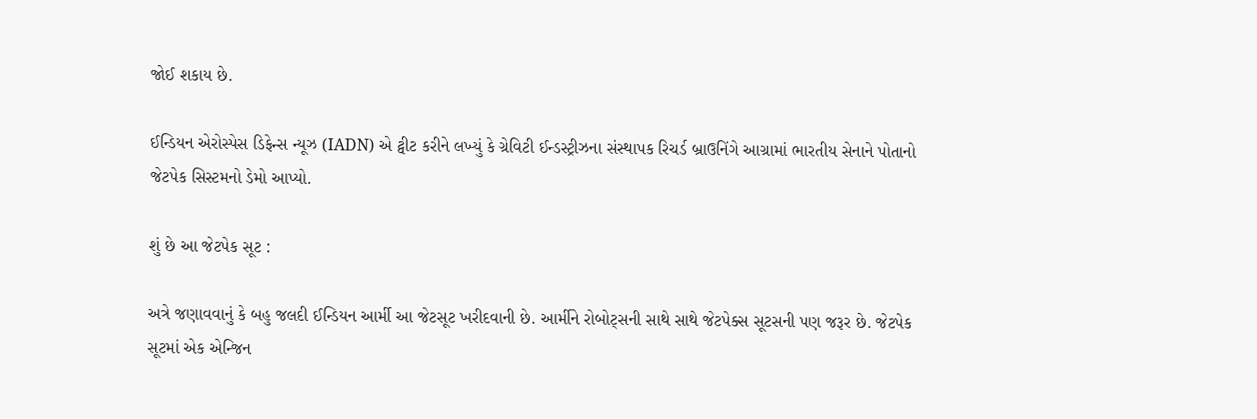જોઈ શકાય છે.

ઈન્ડિયન એરોસ્પેસ ડિફેન્સ ન્યૂઝ (IADN) એ ટ્વીટ કરીને લખ્યું કે ગ્રેવિટી ઈન્ડસ્ટ્રીઝના સંસ્થાપક રિચર્ડ બ્રાઉનિંગે આગ્રામાં ભારતીય સેનાને પોતાનો જેટપેક સિસ્ટમનો ડેમો આપ્યો.

શું છે આ જેટપેક સૂટ :

અત્રે જણાવવાનું કે બહુ જલદી ઈન્ડિયન આર્મી આ જેટસૂટ ખરીદવાની છે. આર્મીને રોબોટ્સની સાથે સાથે જેટપેક્સ સૂટસની પણ જરૂર છે. જેટપેક સૂટમાં એક એન્જિન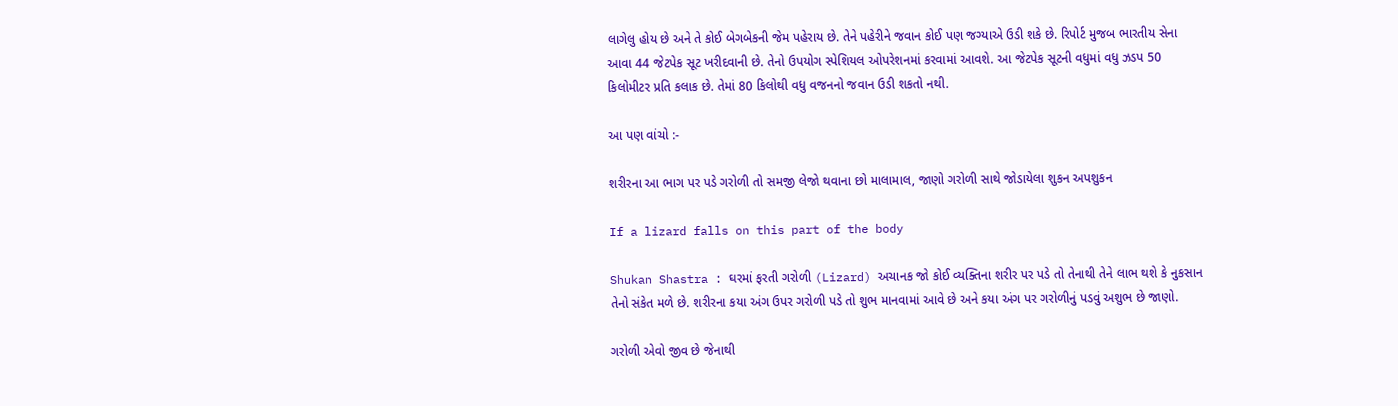લાગેલુ હોય છે અને તે કોઈ બેગબેકની જેમ પહેરાય છે. તેને પહેરીને જવાન કોઈ પણ જગ્યાએ ઉડી શકે છે. રિપોર્ટ મુજબ ભારતીય સેના આવા 44 જેટપેક સૂટ ખરીદવાની છે. તેનો ઉપયોગ સ્પેશિયલ ઓપરેશનમાં કરવામાં આવશે. આ જેટપેક સૂટની વધુમાં વધુ ઝડપ 50 કિલોમીટર પ્રતિ કલાક છે. તેમાં 80 કિલોથી વધુ વજનનો જવાન ઉડી શકતો નથી.

આ પણ વાંચો :-

શરીરના આ ભાગ પર પડે ગરોળી તો સમજી લેજો થવાના છો માલામાલ, જાણો ગરોળી સાથે જોડાયેલા શુકન અપશુકન

If a lizard falls on this part of the body

Shukan Shastra : ઘરમાં ફરતી ગરોળી (Lizard) અચાનક જો કોઈ વ્યક્તિના શરીર પર પડે તો તેનાથી તેને લાભ થશે કે નુકસાન તેનો સંકેત મળે છે. શરીરના કયા અંગ ઉપર ગરોળી પડે તો શુભ માનવામાં આવે છે અને કયા અંગ પર ગરોળીનું પડવું અશુભ છે જાણો.

ગરોળી એવો જીવ છે જેનાથી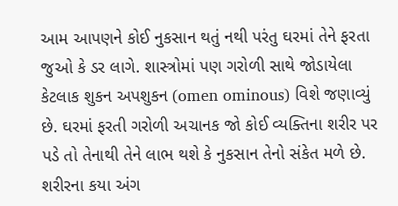આમ આપણને કોઈ નુકસાન થતું નથી પરંતુ ઘરમાં તેને ફરતા જુઓ કે ડર લાગે. શાસ્ત્રોમાં પણ ગરોળી સાથે જોડાયેલા કેટલાક શુકન અપશુકન (omen ominous) વિશે જણાવ્યું છે. ઘરમાં ફરતી ગરોળી અચાનક જો કોઈ વ્યક્તિના શરીર પર પડે તો તેનાથી તેને લાભ થશે કે નુકસાન તેનો સંકેત મળે છે. શરીરના કયા અંગ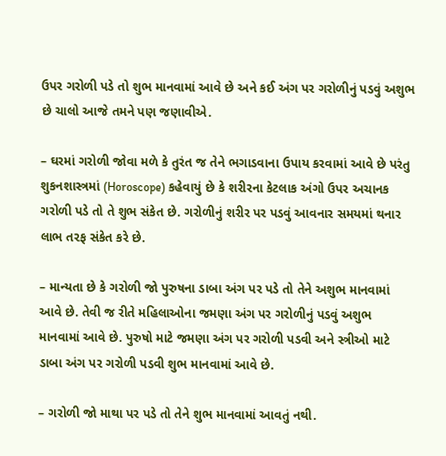ઉપર ગરોળી પડે તો શુભ માનવામાં આવે છે અને કઈ અંગ પર ગરોળીનું પડવું અશુભ છે ચાલો આજે તમને પણ જણાવીએ.

– ઘરમાં ગરોળી જોવા મળે કે તુરંત જ તેને ભગાડવાના ઉપાય કરવામાં આવે છે પરંતુ શુકનશાસ્ત્રમાં (Horoscope) કહેવાયું છે કે શરીરના કેટલાક અંગો ઉપર અચાનક ગરોળી પડે તો તે શુભ સંકેત છે. ગરોળીનું શરીર પર પડવું આવનાર સમયમાં થનાર લાભ તરફ સંકેત કરે છે.

– માન્યતા છે કે ગરોળી જો પુરુષના ડાબા અંગ પર પડે તો તેને અશુભ માનવામાં આવે છે. તેવી જ રીતે મહિલાઓના જમણા અંગ પર ગરોળીનું પડવું અશુભ માનવામાં આવે છે. પુરુષો માટે જમણા અંગ પર ગરોળી પડવી અને સ્ત્રીઓ માટે ડાબા અંગ પર ગરોળી પડવી શુભ માનવામાં આવે છે.

– ગરોળી જો માથા પર પડે તો તેને શુભ માનવામાં આવતું નથી.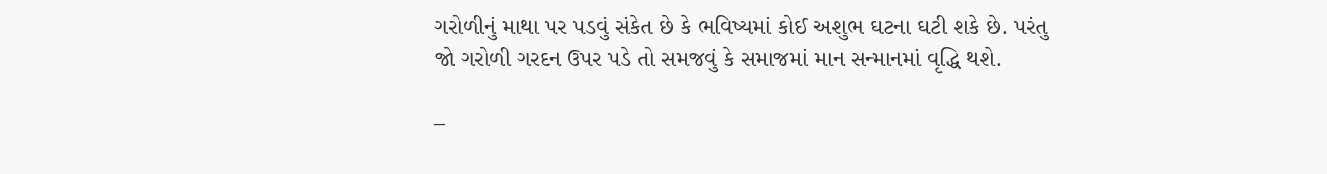ગરોળીનું માથા પર પડવું સંકેત છે કે ભવિષ્યમાં કોઈ અશુભ ઘટના ઘટી શકે છે. પરંતુ જો ગરોળી ગરદન ઉપર પડે તો સમજવું કે સમાજમાં માન સન્માનમાં વૃદ્ધિ થશે.

–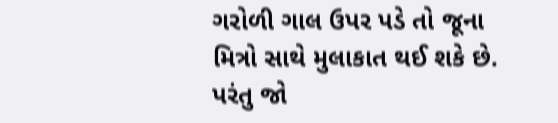ગરોળી ગાલ ઉપર પડે તો જૂના મિત્રો સાથે મુલાકાત થઈ શકે છે. પરંતુ જો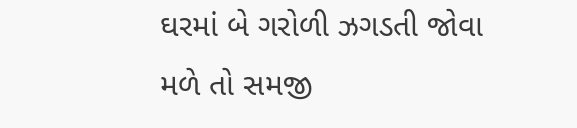ઘરમાં બે ગરોળી ઝગડતી જોવા મળે તો સમજી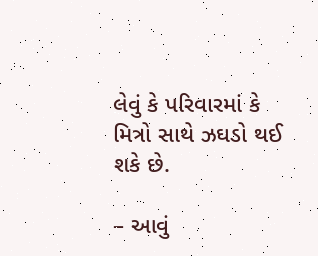લેવું કે પરિવારમાં કે મિત્રો સાથે ઝઘડો થઈ શકે છે.

– આવું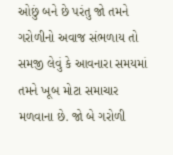ઓછું બને છે પરંતુ જો તમને ગરોળીનો અવાજ સંભળાય તો સમજી લેવું કે આવનારા સમયમાં તમને ખૂબ મોટા સમાચાર મળવાના છે. જો બે ગરોળી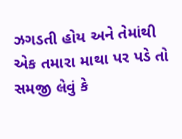ઝગડતી હોય અને તેમાંથી એક તમારા માથા પર પડે તો સમજી લેવું કે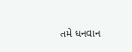તમે ધનવાન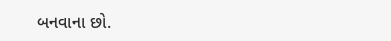બનવાના છો.